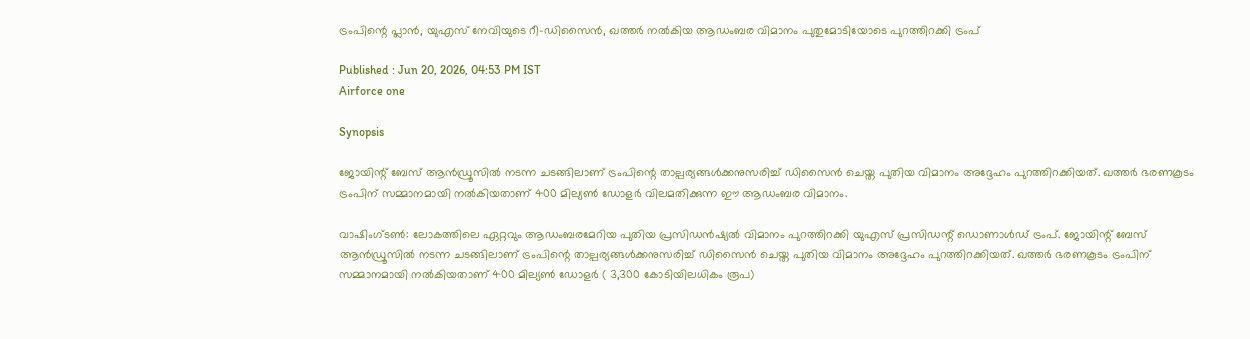ട്രംപിന്റെ പ്ലാന്‍, യുഎസ് നേവിയുടെ റീ-ഡിസൈന്‍, ഖത്തര്‍ നല്‍കിയ ആഡംബര വിമാനം പുതുമോടിയോടെ പുറത്തിറക്കി ട്രംപ്

Published : Jun 20, 2026, 04:53 PM IST
Airforce one

Synopsis

ജോയിന്റ് ബേസ് ആന്‍ഡ്രൂസില്‍ നടന്ന ചടങ്ങിലാണ് ട്രംപിന്റെ താല്പര്യങ്ങള്‍ക്കനുസരിച്ച് ഡിസൈന്‍ ചെയ്ത പുതിയ വിമാനം അദ്ദേഹം പുറത്തിറക്കിയത്. ഖത്തര്‍ ഭരണകൂടം ട്രംപിന് സമ്മാനമായി നല്‍കിയതാണ് 400 മില്യണ്‍ ഡോളര്‍ വിലമതിക്കുന്ന ഈ ആഡംബര വിമാനം.

വാഷിംഗ്ടണ്‍: ലോകത്തിലെ ഏറ്റവും ആഡംബരമേറിയ പുതിയ പ്രസിഡന്‍ഷ്യല്‍ വിമാനം പുറത്തിറക്കി യുഎസ് പ്രസിഡന്റ് ഡൊണാള്‍ഡ് ട്രംപ്. ജോയിന്റ് ബേസ് ആന്‍ഡ്രൂസില്‍ നടന്ന ചടങ്ങിലാണ് ട്രംപിന്റെ താല്പര്യങ്ങള്‍ക്കനുസരിച്ച് ഡിസൈന്‍ ചെയ്ത പുതിയ വിമാനം അദ്ദേഹം പുറത്തിറക്കിയത്. ഖത്തര്‍ ഭരണകൂടം ട്രംപിന് സമ്മാനമായി നല്‍കിയതാണ് 400 മില്യണ്‍ ഡോളര്‍ ( 3,300 കോടിയിലധികം രൂപ)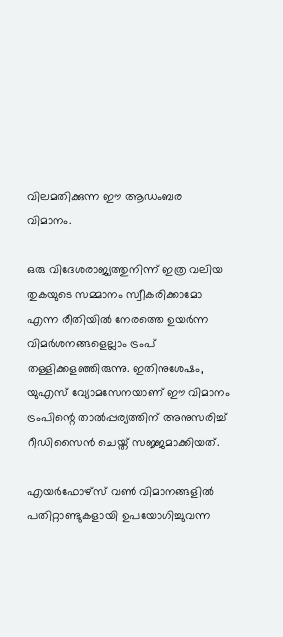വിലമതിക്കുന്ന ഈ ആഡംബര വിമാനം.

ഒരു വിദേശരാജ്യത്തുനിന്ന് ഇത്ര വലിയ തുകയുടെ സമ്മാനം സ്വീകരിക്കാമോ എന്ന രീതിയില്‍ നേരത്തെ ഉയര്‍ന്ന വിമര്‍ശനങ്ങളെല്ലാം ട്രംപ് തള്ളിക്കളഞ്ഞിരുന്നു. ഇതിനുശേഷം, യുഎസ് വ്യോമസേനയാണ് ഈ വിമാനം ട്രംപിന്റെ താല്‍പ്പര്യത്തിന് അനുസരിച്ച് റീഡിസൈന്‍ ചെയ്ത് സജ്ജമാക്കിയത്.

എയര്‍ഫോഴ്‌സ് വണ്‍ വിമാനങ്ങളില്‍ പതിറ്റാണ്ടുകളായി ഉപയോഗിച്ചുവന്ന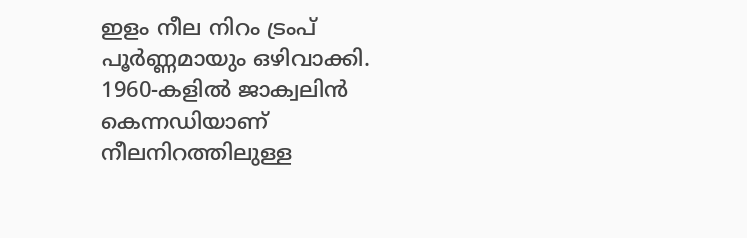ഇളം നീല നിറം ട്രംപ് പൂര്‍ണ്ണമായും ഒഴിവാക്കി. 1960-കളില്‍ ജാക്വലിന്‍ കെന്നഡിയാണ് നീലനിറത്തിലുള്ള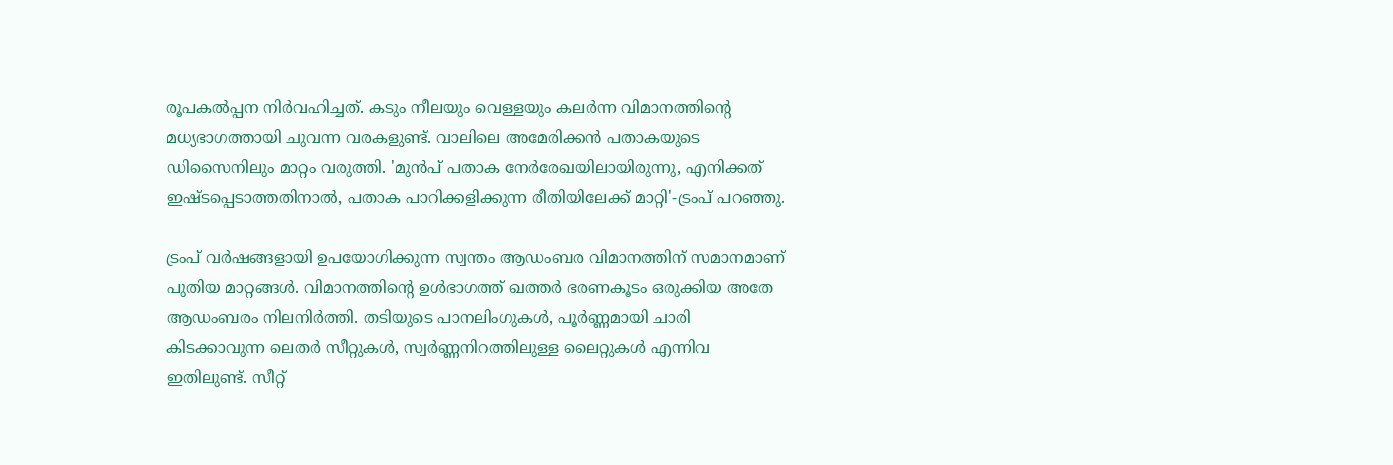രൂപകല്‍പ്പന നിര്‍വഹിച്ചത്. കടും നീലയും വെള്ളയും കലര്‍ന്ന വിമാനത്തിന്റെ മധ്യഭാഗത്തായി ചുവന്ന വരകളുണ്ട്. വാലിലെ അമേരിക്കന്‍ പതാകയുടെ ഡിസൈനിലും മാറ്റം വരുത്തി. 'മുന്‍പ് പതാക നേര്‍രേഖയിലായിരുന്നു, എനിക്കത് ഇഷ്ടപ്പെടാത്തതിനാല്‍, പതാക പാറിക്കളിക്കുന്ന രീതിയിലേക്ക് മാറ്റി'-ട്രംപ് പറഞ്ഞു.

ട്രംപ് വര്‍ഷങ്ങളായി ഉപയോഗിക്കുന്ന സ്വന്തം ആഡംബര വിമാനത്തിന് സമാനമാണ് പുതിയ മാറ്റങ്ങള്‍. വിമാനത്തിന്റെ ഉള്‍ഭാഗത്ത് ഖത്തര്‍ ഭരണകൂടം ഒരുക്കിയ അതേ ആഡംബരം നിലനിര്‍ത്തി. തടിയുടെ പാനലിംഗുകള്‍, പൂര്‍ണ്ണമായി ചാരി കിടക്കാവുന്ന ലെതര്‍ സീറ്റുകള്‍, സ്വര്‍ണ്ണനിറത്തിലുള്ള ലൈറ്റുകള്‍ എന്നിവ ഇതിലുണ്ട്. സീറ്റ്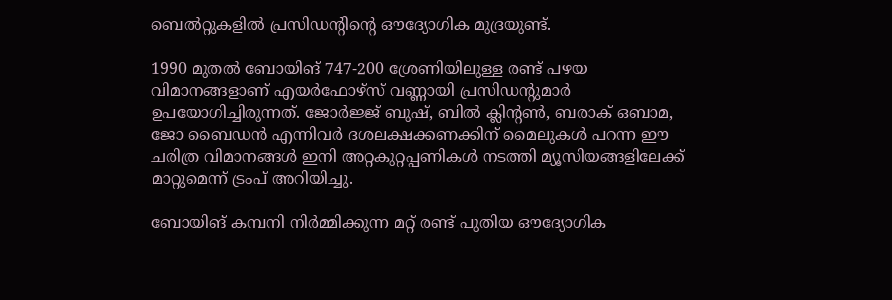ബെല്‍റ്റുകളില്‍ പ്രസിഡന്റിന്റെ ഔദ്യോഗിക മുദ്രയുണ്ട്.

1990 മുതല്‍ ബോയിങ് 747-200 ശ്രേണിയിലുള്ള രണ്ട് പഴയ വിമാനങ്ങളാണ് എയര്‍ഫോഴ്‌സ് വണ്ണായി പ്രസിഡന്റുമാര്‍ ഉപയോഗിച്ചിരുന്നത്. ജോര്‍ജ്ജ് ബുഷ്, ബില്‍ ക്ലിന്റണ്‍, ബരാക് ഒബാമ, ജോ ബൈഡന്‍ എന്നിവര്‍ ദശലക്ഷക്കണക്കിന് മൈലുകള്‍ പറന്ന ഈ ചരിത്ര വിമാനങ്ങള്‍ ഇനി അറ്റകുറ്റപ്പണികള്‍ നടത്തി മ്യൂസിയങ്ങളിലേക്ക് മാറ്റുമെന്ന് ട്രംപ് അറിയിച്ചു.

ബോയിങ് കമ്പനി നിര്‍മ്മിക്കുന്ന മറ്റ് രണ്ട് പുതിയ ഔദ്യോഗിക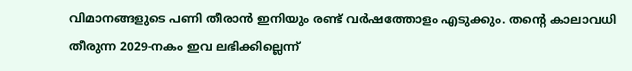വിമാനങ്ങളുടെ പണി തീരാന്‍ ഇനിയും രണ്ട് വര്‍ഷത്തോളം എടുക്കും. തന്റെ കാലാവധി തീരുന്ന 2029-നകം ഇവ ലഭിക്കില്ലെന്ന്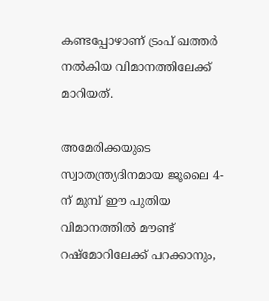കണ്ടപ്പോഴാണ് ട്രംപ് ഖത്തര്‍ നല്‍കിയ വിമാനത്തിലേക്ക് മാറിയത്.

അമേരിക്കയുടെ സ്വാതന്ത്ര്യദിനമായ ജൂലൈ 4-ന് മുമ്പ് ഈ പുതിയ വിമാനത്തില്‍ മൗണ്ട് റഷ്‌മോറിലേക്ക് പറക്കാനും,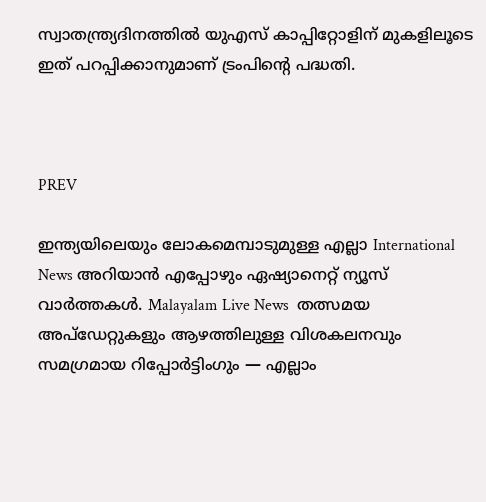സ്വാതന്ത്ര്യദിനത്തില്‍ യുഎസ് കാപ്പിറ്റോളിന് മുകളിലൂടെ ഇത് പറപ്പിക്കാനുമാണ് ട്രംപിന്റെ പദ്ധതി.



PREV

ഇന്ത്യയിലെയും ലോകമെമ്പാടുമുള്ള എല്ലാ International News അറിയാൻ എപ്പോഴും ഏഷ്യാനെറ്റ് ന്യൂസ് വാർത്തകൾ. Malayalam Live News  തത്സമയ അപ്‌ഡേറ്റുകളും ആഴത്തിലുള്ള വിശകലനവും സമഗ്രമായ റിപ്പോർട്ടിംഗും — എല്ലാം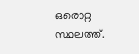ഒരൊറ്റ സ്ഥലത്ത്.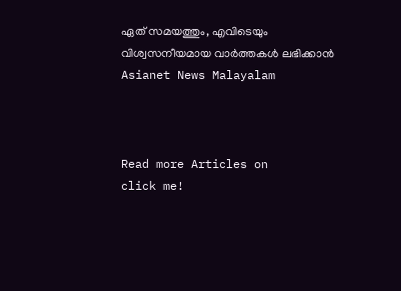ഏത് സമയത്തും, എവിടെയും വിശ്വസനീയമായ വാർത്തകൾ ലഭിക്കാൻ Asianet News Malayalam



Read more Articles on
click me!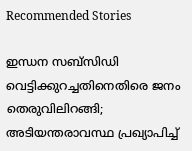Recommended Stories

ഇന്ധന സബ്സിഡി വെട്ടിക്കുറച്ചതിനെതിരെ ജനം തെരുവിലിറങ്ങി; അടിയന്തരാവസ്ഥ പ്രഖ്യാപിച്ച്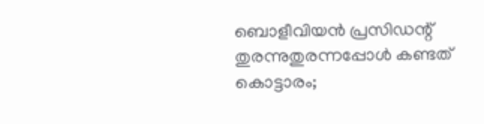ബൊളീവിയന്‍ പ്രസിഡന്റ്
തുരന്നുതുരന്നപ്പോള്‍ കണ്ടത് കൊട്ടാരം;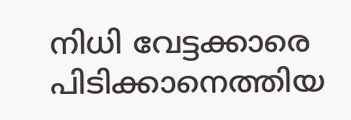നിധി വേട്ടക്കാരെ പിടിക്കാനെത്തിയ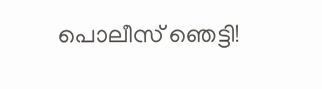പൊലീസ് ഞെട്ടി!